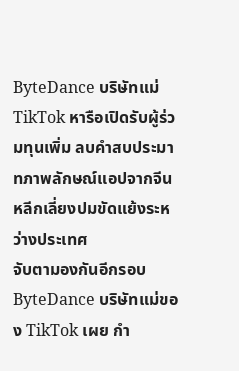ByteDance บริษัทแม่ TikTok หารือเปิดรับผู้ร่วมทุนเพิ่ม ลบคำสบประมาทภาพลักษณ์แอปจากจีน หลีกเลี่ยงปมขัดแย้งระหว่างประเทศ
จับตามองกันอีกรอบ ByteDance บริษัทแม่ของ TikTok เผย กำ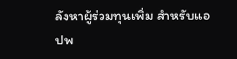ลังหาผู้ร่วมทุนเพิ่ม สำหรับแอปพ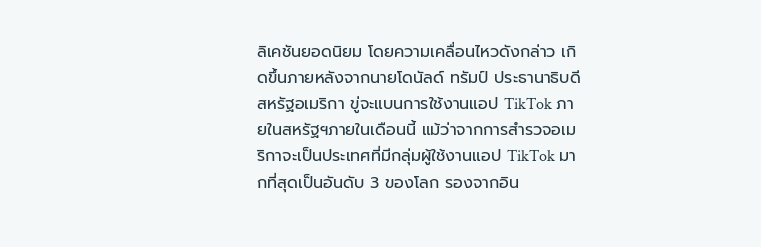ลิเคชันยอดนิยม โดยความเคลื่อนไหวดังกล่าว เกิดขึ้นภายหลังจากนายโดนัลด์ ทรัมป์ ประธานาธิบดีสหรัฐอเมริกา ขู่จะแบนการใช้งานแอป TikTok ภายในสหรัฐฯภายในเดือนนี้ แม้ว่าจากการสำรวจอเมริกาจะเป็นประเทศที่มีกลุ่มผู้ใช้งานแอป TikTok มากที่สุดเป็นอันดับ 3 ของโลก รองจากอิน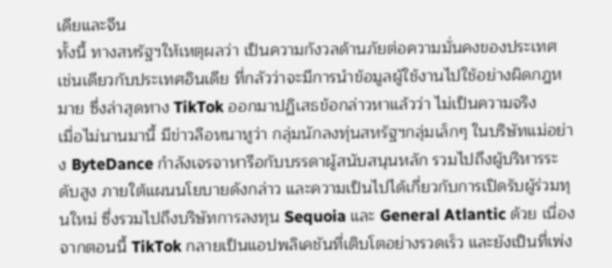เดียและจีน
ทั้งนี้ ทางสหรัฐฯให้เหตุผลว่า เป็นความกังวลด้านภัยต่อความมั่นคงของประเทศ เช่นเดียวกับประเทศอินเดีย ที่กลัวว่าจะมีการนำข้อมูลผู้ใช้งานไปใช้อย่างผิดกฎหมาย ซึ่งล่าสุดทาง TikTok ออกมาปฏิเสธข้อกล่าวหาแล้วว่า ไม่เป็นความจริง
เมื่อไม่นานมานี้ มีข่าวลือหนาหูว่า กลุ่มนักลงทุ่นสหรัฐฯกลุ่มเล็กๆ ในบริษัทแม่อย่าง ByteDance กำลังเจรจาหารือกับบรรดาผู้สนับสนุนหลัก รวมไปถึงผู้บริหารระดับสูง ภายใต้แผนนโยบายดังกล่าว และความเป็นไปได้เกี่ยวกับการเปิดรับผู้ร่วมทุนใหม่ ซึ่งรวมไปถึงบริษัทการลงทุน Sequoia และ General Atlantic ด้วย เนื่องจากตอนนี้ TikTok กลายเป็นแอปพลิเคชันที่เติบโตอย่างรวดเร็ว และยังเป็นที่เพ่ง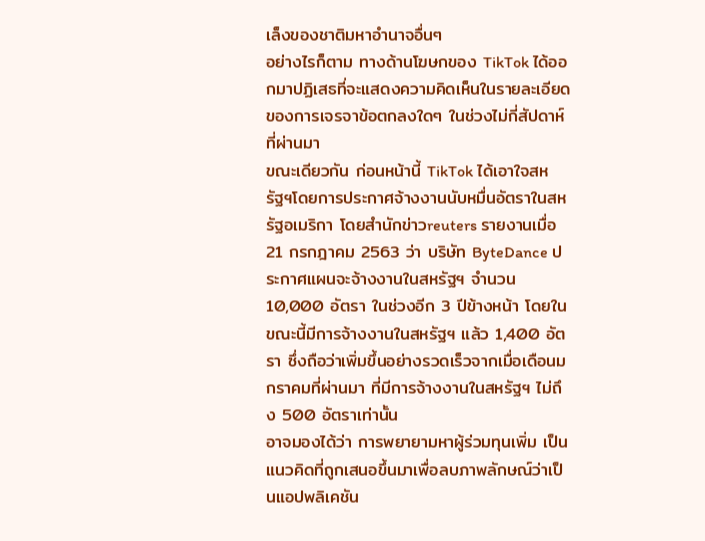เล็งของชาติมหาอำนาจอื่นๆ
อย่างไรก็ตาม ทางด้านโฆษกของ TikTok ได้ออกมาปฏิเสธที่จะแสดงความคิดเห็นในรายละเอียดของการเจรจาข้อตกลงใดๆ ในช่วงไม่กี่สัปดาห์ที่ผ่านมา
ขณะเดียวกัน ก่อนหน้านี้ TikTok ได้เอาใจสหรัฐฯโดยการประกาศจ้างงานนับหมื่นอัตราในสหรัฐอเมริกา โดยสำนักข่าวreuters รายงานเมื่อ 21 กรกฎาคม 2563 ว่า บริษัท ByteDance ประกาศแผนจะจ้างงานในสหรัฐฯ จำนวน 10,000 อัตรา ในช่วงอีก 3 ปีข้างหน้า โดยในขณะนี้มีการจ้างงานในสหรัฐฯ แล้ว 1,400 อัตรา ซึ่งถือว่าเพิ่มขึ้นอย่างรวดเร็วจากเมื่อเดือนมกราคมที่ผ่านมา ที่มีการจ้างงานในสหรัฐฯ ไม่ถึง 500 อัตราเท่านั้น
อาจมองได้ว่า การพยายามหาผู้ร่วมทุนเพิ่ม เป็นแนวคิดที่ถูกเสนอขึ้นมาเพื่อลบภาพลักษณ์ว่าเป็นแอปพลิเคชัน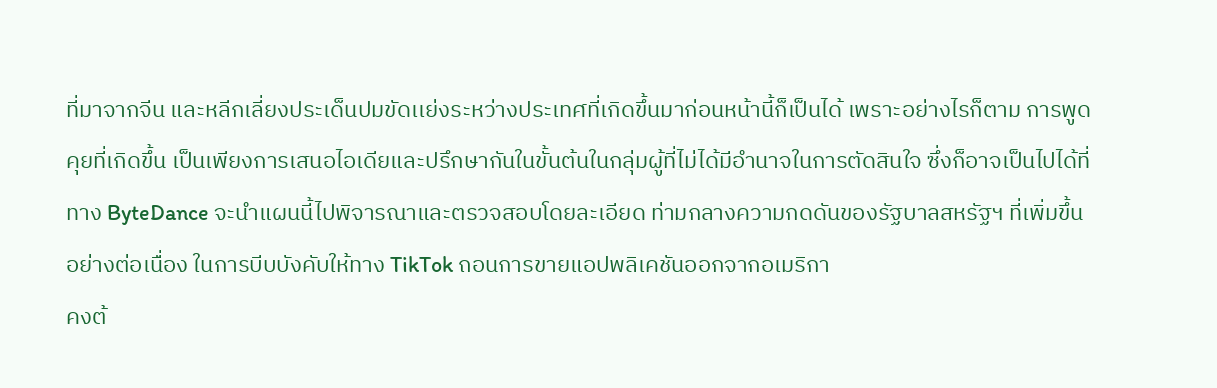ที่มาจากจีน และหลีกเลี่ยงประเด็นปมขัดเเย่งระหว่างประเทศที่เกิดขึ้นมาก่อนหน้านี้ก็เป็นได้ เพราะอย่างไรก็ตาม การพูดคุยที่เกิดขึ้น เป็นเพียงการเสนอไอเดียและปรึกษากันในขั้นต้นในกลุ่มผู้ที่ไม่ได้มีอำนาจในการตัดสินใจ ซึ่งก็อาจเป็นไปได้ที่ทาง ByteDance จะนำแผนนี้ไปพิจารณาและตรวจสอบโดยละเอียด ท่ามกลางความกดดันของรัฐบาลสหรัฐฯ ที่เพิ่มขึ้นอย่างต่อเนื่อง ในการบีบบังคับให้ทาง TikTok ถอนการขายแอปพลิเคชันออกจากอเมริกา
คงต้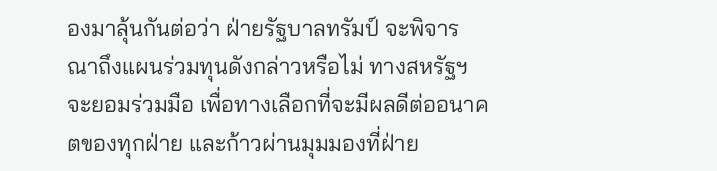องมาลุ้นกันต่อว่า ฝ่ายรัฐบาลทรัมป์ จะพิจารณาถึงแผนร่วมทุนดังกล่าวหรือไม่ ทางสหรัฐฯจะยอมร่วมมือ เพื่อทางเลือกที่จะมีผลดีต่ออนาคตของทุกฝ่าย และก้าวผ่านมุมมองที่ฝ่าย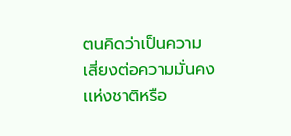ตนคิดว่าเป็นความเสี่ยงต่อความมั่นคงเเห่งชาติหรือ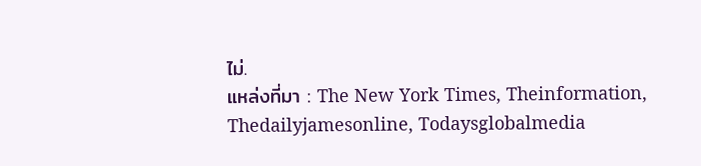ไม่.
แหล่งที่มา : The New York Times, Theinformation, Thedailyjamesonline, Todaysglobalmedia